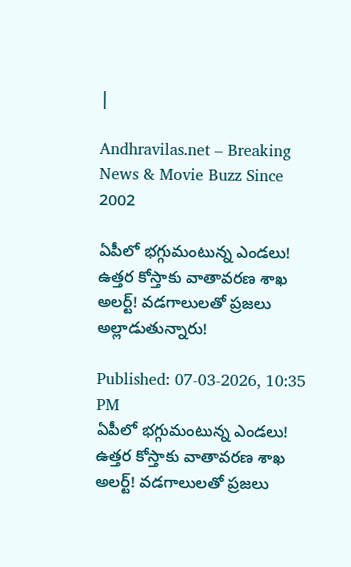|

Andhravilas.net – Breaking News & Movie Buzz Since 2002

ఏపీలో భగ్గుమంటున్న ఎండలు! ఉత్తర కోస్తాకు వాతావరణ శాఖ అలర్ట్! వడగాలులతో ప్రజలు అల్లాడుతున్నారు!

Published: 07-03-2026, 10:35 PM
ఏపీలో భగ్గుమంటున్న ఎండలు! ఉత్తర కోస్తాకు వాతావరణ శాఖ అలర్ట్! వడగాలులతో ప్రజలు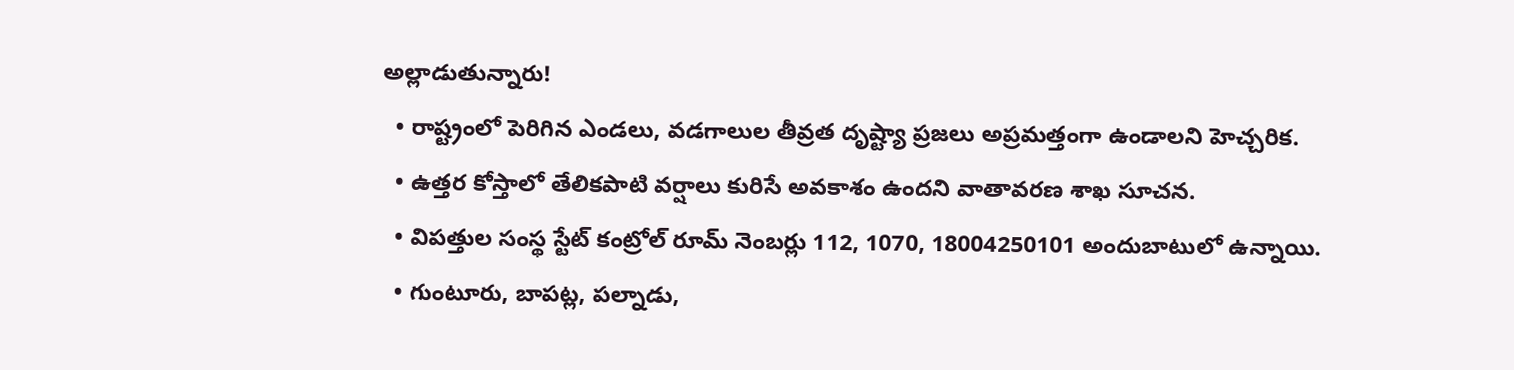అల్లాడుతున్నారు!
  • రాష్ట్రంలో పెరిగిన ఎండలు, వడగాలుల తీవ్రత దృష్ట్యా ప్రజలు అప్రమత్తంగా ఉండాలని హెచ్చరిక.
  • ఉత్తర కోస్తాలో తేలికపాటి వర్షాలు కురిసే అవకాశం ఉందని వాతావరణ శాఖ సూచన.
  • విపత్తుల సంస్థ స్టేట్ కంట్రోల్ రూమ్ నెంబర్లు 112, 1070, 18004250101 అందుబాటులో ఉన్నాయి.
  • గుంటూరు, బాపట్ల, పల్నాడు,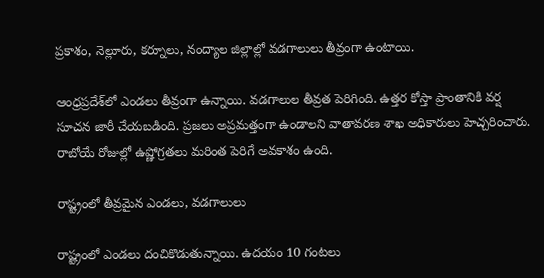ప్రకాశం, నెల్లూరు, కర్నూలు, నంద్యాల జిల్లాల్లో వడగాలులు తీవ్రంగా ఉంటాయి.

ఆంధ్రప్రదేశ్‌లో ఎండలు తీవ్రంగా ఉన్నాయి. వడగాలుల తీవ్రత పెరిగింది. ఉత్తర కోస్తా ప్రాంతానికి వర్ష సూచన జారీ చేయబడింది. ప్రజలు అప్రమత్తంగా ఉండాలని వాతావరణ శాఖ అధికారులు హెచ్చరించారు. రాబోయే రోజుల్లో ఉష్ణోగ్రతలు మరింత పెరిగే అవకాశం ఉంది.

రాష్ట్రంలో తీవ్రమైన ఎండలు, వడగాలులు

రాష్ట్రంలో ఎండలు దంచికొడుతున్నాయి. ఉదయం 10 గంటలు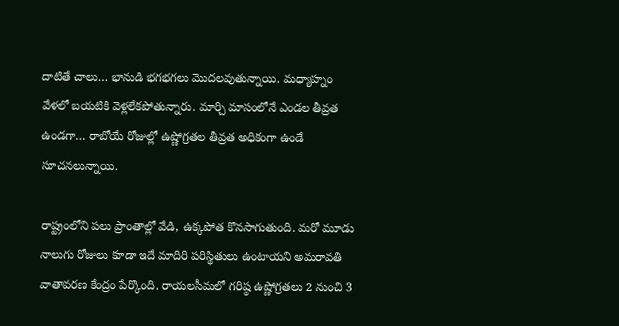దాటితే చాలు… భానుడి భగభగలు మొదలవుతున్నాయి. మధ్యాహ్నం వేళలో బయటికి వెళ్లలేకపోతున్నారు. మార్చి మాసంలోనే ఎండల తీవ్రత ఉండగా… రాబోయే రోజుల్లో ఉష్ణోగ్రతల తీవ్రత అధికంగా ఉండే సూచనలున్నాయి.

రాష్ట్రంలోని పలు ప్రాంతాల్లో వేడి, ఉక్కపోత కొనసాగుతుంది. మరో మూడు నాలుగు రోజులు కూడా ఇదే మాదిరి పరిస్థితులు ఉంటాయని అమరావతి వాతావరణ కేంద్రం పేర్కొంది. రాయలసీమలో గరిష్ఠ ఉష్ణోగ్రతలు 2 నుంచి 3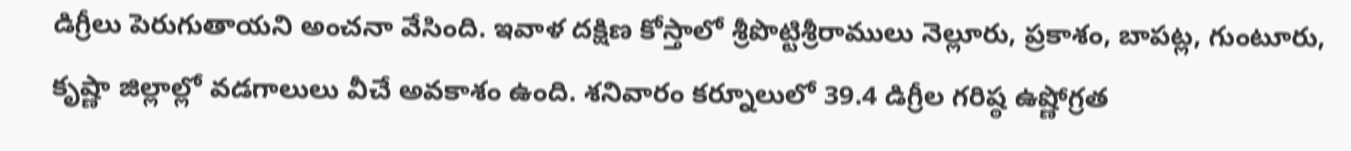డిగ్రీలు పెరుగుతాయని అంచనా వేసింది. ఇవాళ దక్షిణ కోస్తాలో శ్రీపొట్టిశ్రీరాములు నెల్లూరు, ప్రకాశం, బాపట్ల, గుంటూరు, కృష్ణా జిల్లాల్లో వడగాలులు వీచే అవకాశం ఉంది. శనివారం కర్నూలులో 39.4 డిగ్రీల గరిష్ఠ ఉష్ణోగ్రత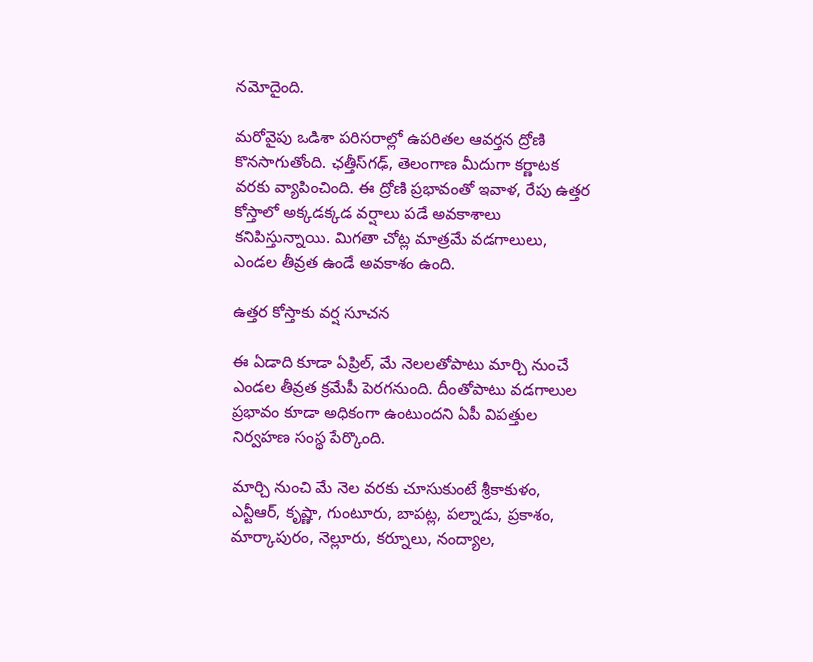నమోదైంది.

మరోవైపు ఒడిశా పరిసరాల్లో ఉపరితల ఆవర్తన ద్రోణి కొనసాగుతోంది. ఛత్తీస్‌గఢ్‌, తెలంగాణ మీదుగా కర్ణాటక వరకు వ్యాపించింది. ఈ ద్రోణి ప్రభావంతో ఇవాళ, రేపు ఉత్తర కోస్తాలో అక్కడక్కడ వర్షాలు పడే అవకాశాలు కనిపిస్తున్నాయి. మిగతా చోట్ల మాత్రమే వడగాలులు, ఎండల తీవ్రత ఉండే అవకాశం ఉంది.

ఉత్తర కోస్తాకు వర్ష సూచన

ఈ ఏడాది కూడా ఏప్రిల్‌, మే నెలలతోపాటు మార్చి నుంచే ఎండల తీవ్రత క్రమేపీ పెరగనుంది. దీంతోపాటు వడగాలుల ప్రభావం కూడా అధికంగా ఉంటుందని ఏపీ విపత్తుల నిర్వహణ సంస్థ పేర్కొంది.

మార్చి నుంచి మే నెల వరకు చూసుకుంటే శ్రీకాకుళం, ఎన్టీఆర్, కృష్ణా, గుంటూరు, బాపట్ల, పల్నాడు, ప్రకాశం, మార్కాపురం, నెల్లూరు, కర్నూలు, నంద్యాల,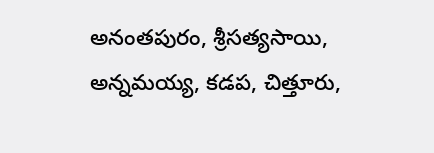అనంతపురం, శ్రీసత్యసాయి, అన్నమయ్య, కడప, చిత్తూరు,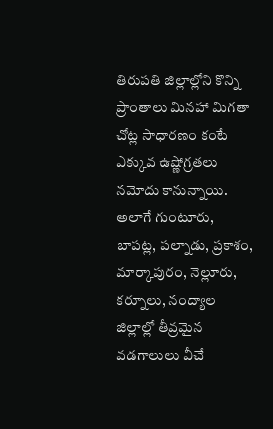తిరుపతి జిల్లాల్లోని కొన్ని ప్రాంతాలు మినహా మిగతా చోట్ల సాధారణం కంటే ఎక్కువ ఉష్ణోగ్రతలు నమోదు కానున్నాయి. అలాగే గుంటూరు, బాపట్ల, పల్నాడు, ప్రకాశం, మార్కాపురం, నెల్లూరు, కర్నూలు, నంద్యాల జిల్లాల్లో తీవ్రమైన వడగాలులు వీచే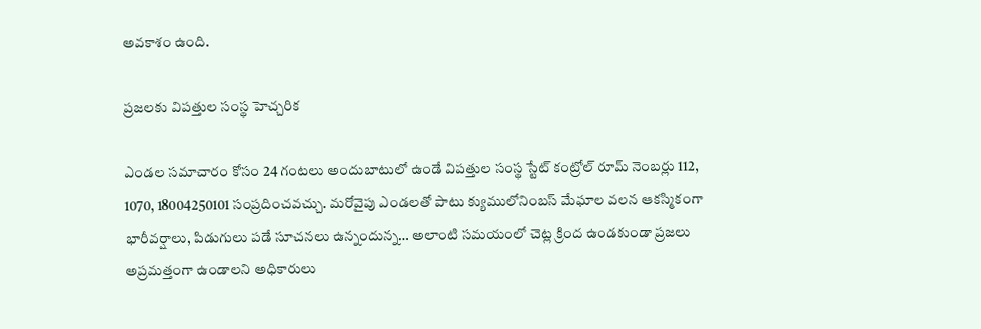అవకాశం ఉంది.

ప్రజలకు విపత్తుల సంస్థ హెచ్చరిక

ఎండల సమాచారం కోసం 24 గంటలు అందుబాటులో ఉండే విపత్తుల సంస్థ స్టేట్ కంట్రోల్ రూమ్ నెంబర్లు 112, 1070, 18004250101 సంప్రదించవచ్చు. మరోవైపు ఎండలతో పాటు క్యుములోనింబస్ మేఘాల వలన ఆకస్మికంగా భారీవర్షాలు, పిడుగులు పడే సూచనలు ఉన్నందున్న… అలాంటి సమయంలో చెట్ల క్రింద ఉండకుండా ప్రజలు అప్రమత్తంగా ఉండాలని అధికారులు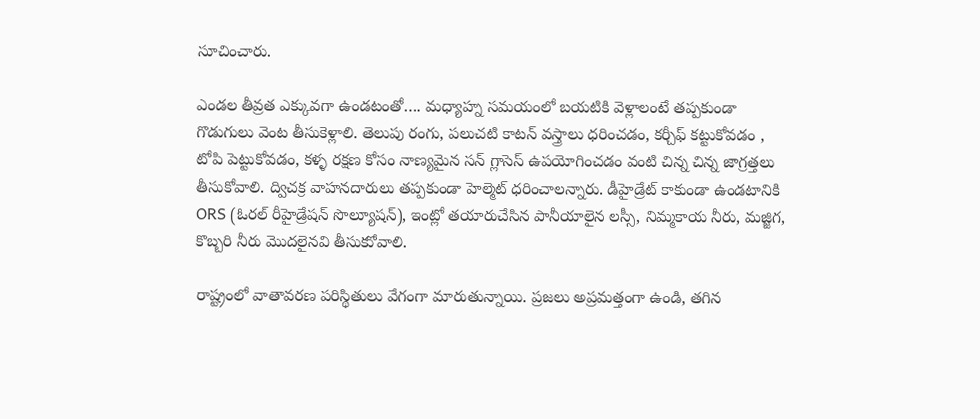సూచించారు.

ఎండల తీవ్రత ఎక్కువగా ఉండటంతో…. మధ్యాహ్న సమయంలో బయటికి వెళ్లాలంటే తప్పకుండా గొడుగులు వెంట తీసుకెళ్లాలి. తెలుపు రంగు, పలుచటి కాటన్ వస్త్రాలు ధరించడం, కర్చీఫ్ కట్టుకోవడం , టోపి పెట్టుకోవడం, కళ్ళ రక్షణ కోసం నాణ్యమైన సన్ గ్లాసెస్ ఉపయోగించడం వంటి చిన్న చిన్న జాగ్రత్తలు తీసుకోవాలి. ద్విచక్ర వాహనదారులు తప్పకుండా హెల్మెట్‌ ధరించాలన్నారు. డీహైడ్రేట్ కాకుండా ఉండటానికి ORS (ఓరల్ రీహైడ్రేషన్ సొల్యూషన్), ఇంట్లో తయారుచేసిన పానీయాలైన లస్సీ, నిమ్మకాయ నీరు, మజ్జిగ, కొబ్బరి నీరు మొదలైనవి తీసుకుోవాలి.

రాష్ట్రంలో వాతావరణ పరిస్థితులు వేగంగా మారుతున్నాయి. ప్రజలు అప్రమత్తంగా ఉండి, తగిన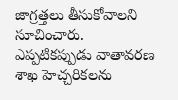జాగ్రత్తలు తీసుకోవాలని సూచించారు. ఎప్పటికప్పుడు వాతావరణ శాఖ హెచ్చరికలను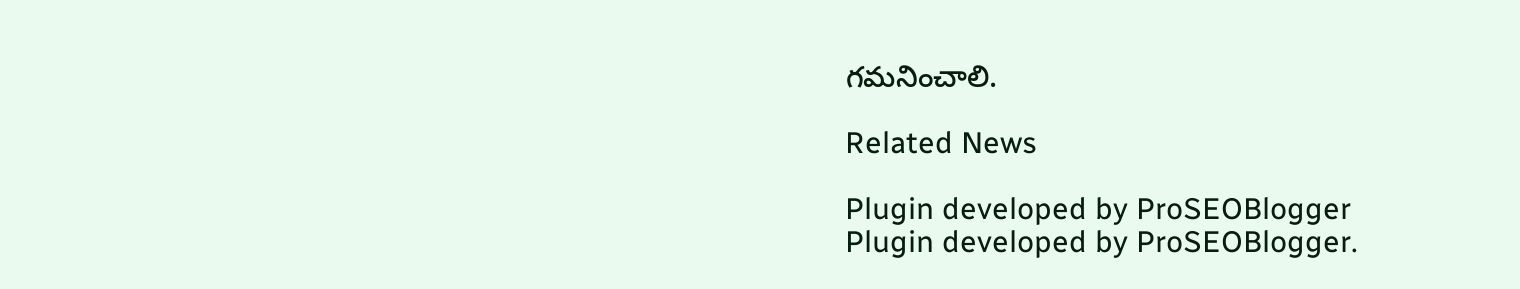గమనించాలి.

Related News

Plugin developed by ProSEOBlogger
Plugin developed by ProSEOBlogger.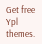Get free Ypl themes.